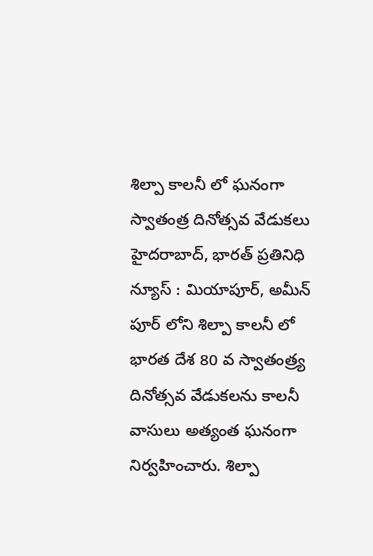శిల్పా కాలనీ లో ఘనంగా స్వాతంత్ర దినోత్సవ వేడుకలు
హైదరాబాద్, భారత్ ప్రతినిధి న్యూస్ : మియాపూర్, అమీన్ పూర్ లోని శిల్పా కాలనీ లో భారత దేశ 80 వ స్వాతంత్ర్య దినోత్సవ వేడుకలను కాలనీ వాసులు అత్యంత ఘనంగా నిర్వహించారు. శిల్పా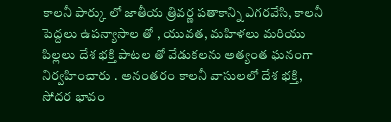కాలనీ పార్కు లో జాతీయ త్రివర్ణ పతాకాన్ని ఎగరవేసి, కాలనీ పెద్దలు ఉపన్యాసాల తో , యువత, మహిళలు మరియు పిల్లలు దేశ భక్తి పాటల తో వేడుకలను అత్యంత ఘనంగా నిర్వహించారు . అనంతరం కాలనీ వాసులలో దేశ భక్తి, సోదర భావం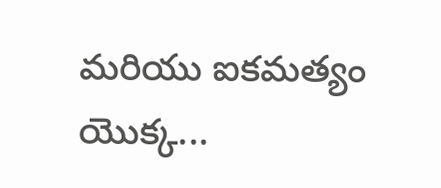మరియు ఐకమత్యం యొక్క...